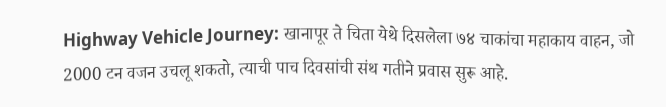Highway Vehicle Journey: खानापूर ते चिता येथे दिसलेला ७४ चाकांचा महाकाय वाहन, जो 2000 टन वजन उचलू शकतो, त्याची पाच दिवसांची संथ गतीने प्रवास सुरू आहे.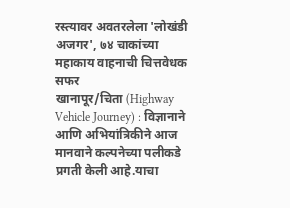रस्त्यावर अवतरलेला 'लोखंडी अजगर', ७४ चाकांच्या महाकाय वाहनाची चित्तवेधक सफर
खानापूर/चिता (Highway Vehicle Journey) : विज्ञानाने आणि अभियांत्रिकीने आज मानवाने कल्पनेच्या पलीकडे प्रगती केली आहे.याचा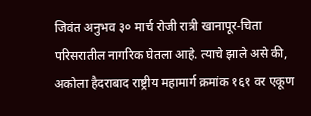जिवंत अनुभव ३० मार्च रोजी रात्री खानापूर-चिता परिसरातील नागरिक घेतला आहे. त्याचे झाले असे की, अकोला हैदराबाद राष्ट्रीय महामार्ग क्रमांक १६१ वर एकूण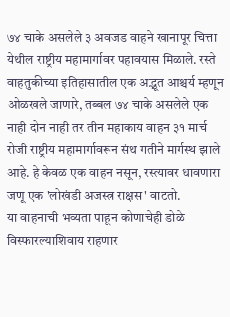७४ चाके असलेले ३ अवजड वाहने खानापूर चित्ता येथील राष्ट्रीय महामार्गावर पहावयास मिळाले. रस्ते वाहतुकीच्या इतिहासातील एक अद्भूत आश्चर्य म्हणून ओळखले जाणारे, तब्बल ७४ चाके असलेले एक नाही दोन नाही तर तीन महाकाय वाहन ३१ मार्च रोजी राष्ट्रीय महामार्गावरून संथ गतीने मार्गस्थ झाले आहे. हे केवळ एक वाहन नसून, रस्त्यावर धावणारा जणू एक 'लोखंडी अजस्त्र राक्षस' वाटतो.
या वाहनाची भव्यता पाहून कोणाचेही डोळे विस्फारल्याशिवाय राहणार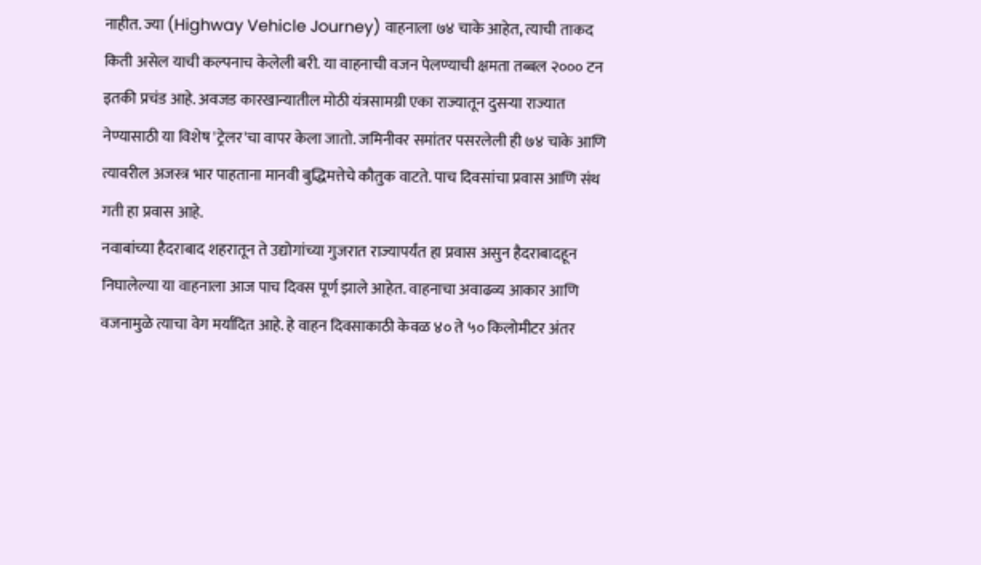नाहीत. ज्या (Highway Vehicle Journey) वाहनाला ७४ चाके आहेत, त्याची ताकद किती असेल याची कल्पनाच केलेली बरी. या वाहनाची वजन पेलण्याची क्षमता तब्बल २००० टन इतकी प्रचंड आहे. अवजड कारखान्यातील मोठी यंत्रसामग्री एका राज्यातून दुसऱ्या राज्यात नेण्यासाठी या विशेष 'ट्रेलर'चा वापर केला जातो. जमिनीवर समांतर पसरलेली ही ७४ चाके आणि त्यावरील अजस्त्र भार पाहताना मानवी बुद्धिमत्तेचे कौतुक वाटते. पाच दिवसांचा प्रवास आणि संथ गती हा प्रवास आहे.
नवाबांच्या हैदराबाद शहरातून ते उद्योगांच्या गुजरात राज्यापर्यंत हा प्रवास असुन हैदराबादहून निघालेल्या या वाहनाला आज पाच दिवस पूर्ण झाले आहेत. वाहनाचा अवाढव्य आकार आणि वजनामुळे त्याचा वेग मर्यादित आहे. हे वाहन दिवसाकाठी केवळ ४० ते ५० किलोमीटर अंतर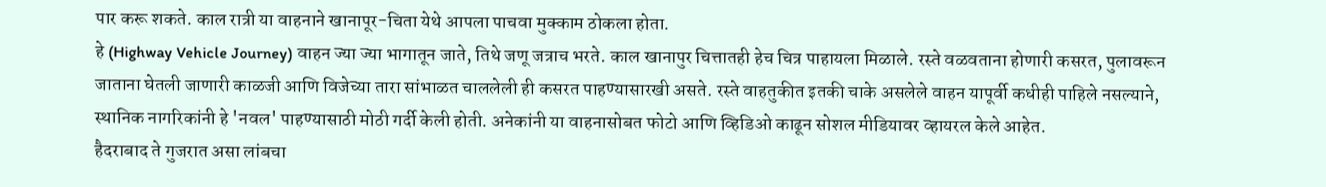पार करू शकते. काल रात्री या वाहनाने खानापूर-चिता येथे आपला पाचवा मुक्काम ठोकला होता.
हे (Highway Vehicle Journey) वाहन ज्या ज्या भागातून जाते, तिथे जणू जत्राच भरते. काल खानापुर चित्तातही हेच चित्र पाहायला मिळाले. रस्ते वळवताना होणारी कसरत, पुलावरून जाताना घेतली जाणारी काळजी आणि विजेच्या तारा सांभाळत चाललेली ही कसरत पाहण्यासारखी असते. रस्ते वाहतुकीत इतकी चाके असलेले वाहन यापूर्वी कधीही पाहिले नसल्याने, स्थानिक नागरिकांनी हे 'नवल' पाहण्यासाठी मोठी गर्दी केली होती. अनेकांनी या वाहनासोबत फोटो आणि व्हिडिओ काढून सोशल मीडियावर व्हायरल केले आहेत.
हैदराबाद ते गुजरात असा लांबचा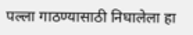पल्ला गाठण्यासाठी निघालेला हा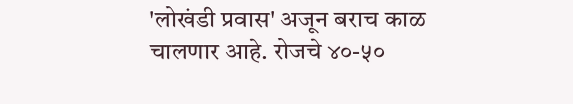'लोखंडी प्रवास' अजून बराच काळ चालणार आहे. रोजचे ४०-५०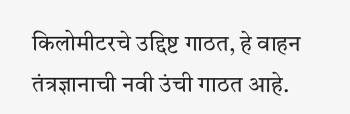किलोमीटरचे उद्दिष्ट गाठत, हे वाहन तंत्रज्ञानाची नवी उंची गाठत आहे.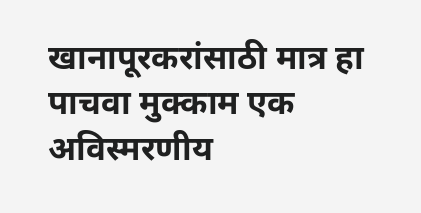खानापूरकरांसाठी मात्र हा पाचवा मुक्काम एक अविस्मरणीय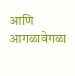आणि आगळावेगळा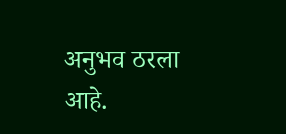अनुभव ठरला आहे.